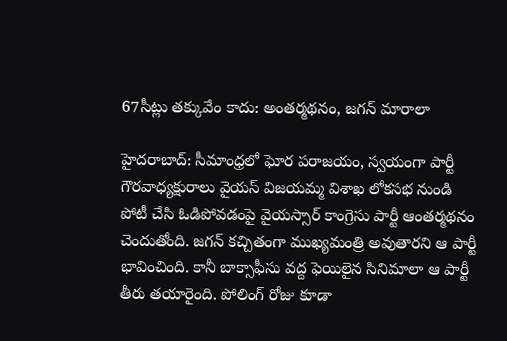67సీట్లు తక్కువేం కాదు: అంతర్మథనం, జగన్ మారాలా

హైదరాబాద్: సీమాంధ్రలో ఘోర పరాజయం, స్వయంగా పార్టీ గౌరవాధ్యక్షురాలు వైయస్ విజయమ్మ విశాఖ లోకసభ నుండి పోటీ చేసి ఓడిపోవడంపై వైయస్సార్ కాంగ్రెసు పార్టీ ఆంతర్మథనం చెందుతోంది. జగన్ కచ్చితంగా ముఖ్యమంత్రి అవుతారని ఆ పార్టీ భావించింది. కానీ బాక్సాఫీసు వద్ద ఫెయిలైన సినిమాలా ఆ పార్టీ తీరు తయారైంది. పోలింగ్ రోజు కూడా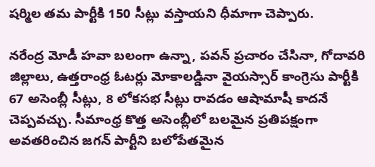షర్మిల తమ పార్టీకి 150 సీట్లు వస్తాయని ధీమాగా చెప్పారు.

నరేంద్ర మోడీ హవా బలంగా ఉన్నా, పవన్ ప్రచారం చేసినా, గోదావరి జిల్లాలు, ఉత్తరాంధ్ర ఓటర్లు మోకాలడ్డినా వైయస్సార్ కాంగ్రెసు పార్టీకి 67 అసెంబ్లీ సీట్లు, 8 లోకసభ సీట్లు రావడం ఆషామాషీ కాదనే చెప్పవచ్చు. సీమాంధ్ర కొత్త అసెంబ్లీలో బలమైన ప్రతిపక్షంగా అవతరించిన జగన్ పార్టీని బలోపేతమైన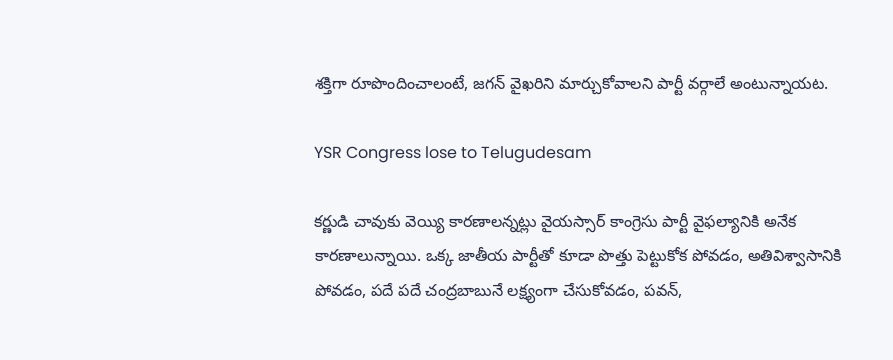శక్తిగా రూపొందించాలంటే, జగన్ వైఖరిని మార్చుకోవాలని పార్టీ వర్గాలే అంటున్నాయట.

YSR Congress lose to Telugudesam

కర్ణుడి చావుకు వెయ్యి కారణాలన్నట్లు వైయస్సార్ కాంగ్రెసు పార్టీ వైఫల్యానికి అనేక కారణాలున్నాయి. ఒక్క జాతీయ పార్టీతో కూడా పొత్తు పెట్టుకోక పోవడం, అతివిశ్వాసానికి పోవడం, పదే పదే చంద్రబాబునే లక్ష్యంగా చేసుకోవడం, పవన్,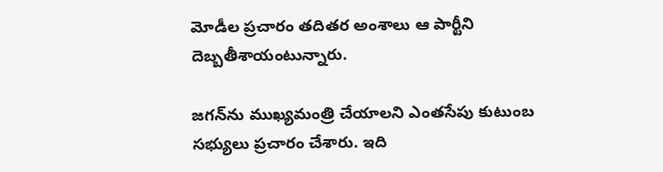మోడీల ప్రచారం తదితర అంశాలు ఆ పార్టీని దెబ్బతీశాయంటున్నారు.

జగన్‌ను ముఖ్యమంత్రి చేయాలని ఎంతసేపు కుటుంబ సభ్యులు ప్రచారం చేశారు. ఇది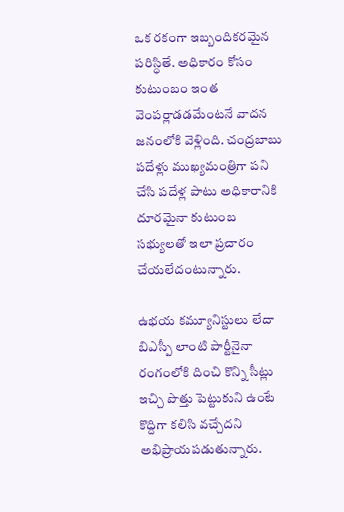ఒక రకంగా ఇబ్బందికరమైన పరిస్ధితే. అధికారం కోసం కుటుంబం ఇంత వెంపర్లాడడమేంటనే వాదన జనంలోకి వెళ్లింది. చంద్రబాబు పదేళ్లు ముఖ్యమంత్రిగా పని చేసి పదేళ్ల పాటు అధికారానికి దూరమైనా కుటుంబ సభ్యులతో ఇలా ప్రచారం చేయలేదంటున్నారు.

ఉభయ కమ్యూనిస్టులు లేదా బిఎస్పీ లాంటి పార్టీనైనా రంగంలోకి దించి కొన్ని సీట్లు ఇచ్చి పొత్తు పెట్టుకుని ఉంటే కొద్దిగా కలిసి వచ్చేదని అభిప్రాయపడుతున్నారు.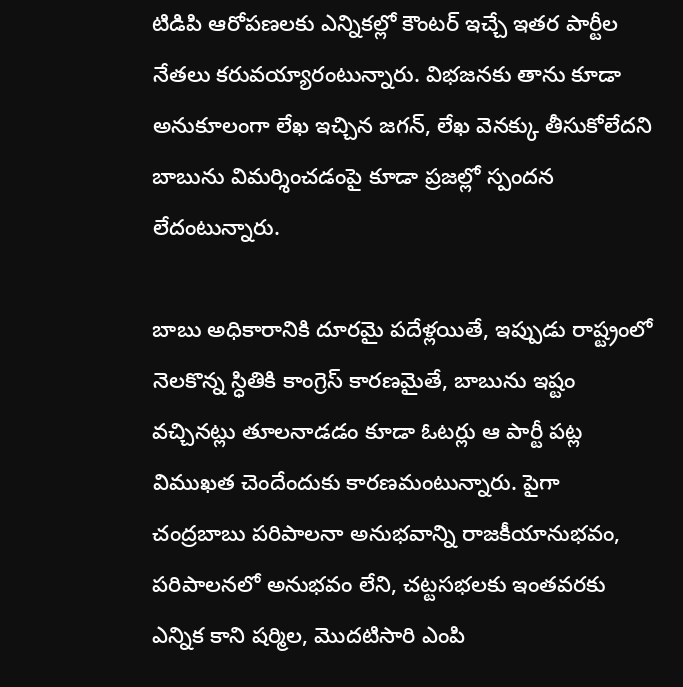టిడిపి ఆరోపణలకు ఎన్నికల్లో కౌంటర్ ఇచ్చే ఇతర పార్టీల నేతలు కరువయ్యారంటున్నారు. విభజనకు తాను కూడా అనుకూలంగా లేఖ ఇచ్చిన జగన్, లేఖ వెనక్కు తీసుకోలేదని బాబును విమర్శించడంపై కూడా ప్రజల్లో స్పందన లేదంటున్నారు.

బాబు అధికారానికి దూరమై పదేళ్లయితే, ఇప్పుడు రాష్ట్రంలో నెలకొన్న స్ధితికి కాంగ్రెస్ కారణమైతే, బాబును ఇష్టం వచ్చినట్లు తూలనాడడం కూడా ఓటర్లు ఆ పార్టీ పట్ల విముఖత చెందేందుకు కారణమంటున్నారు. పైగా చంద్రబాబు పరిపాలనా అనుభవాన్ని రాజకీయానుభవం, పరిపాలనలో అనుభవం లేని, చట్టసభలకు ఇంతవరకు ఎన్నిక కాని షర్మిల, మొదటిసారి ఎంపి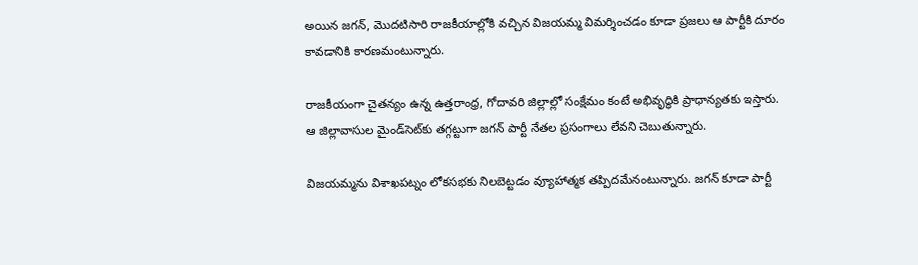అయిన జగన్, మొదటిసారి రాజకీయాల్లోకి వచ్చిన విజయమ్మ విమర్శించడం కూడా ప్రజలు ఆ పార్టీకి దూరం కావడానికి కారణమంటున్నారు.

రాజకీయంగా చైతన్యం ఉన్న ఉత్తరాంధ్ర, గోదావరి జిల్లాల్లో సంక్షేమం కంటే అభివృద్ధికి ప్రాధాన్యతకు ఇస్తారు. ఆ జిల్లావాసుల మైండ్‌సెట్‌కు తగ్గట్టుగా జగన్ పార్టీ నేతల ప్రసంగాలు లేవని చెబుతున్నారు.

విజయమ్మను విశాఖపట్నం లోకసభకు నిలబెట్టడం వ్యూహాత్మక తప్పిదమేనంటున్నారు. జగన్ కూడా పార్టీ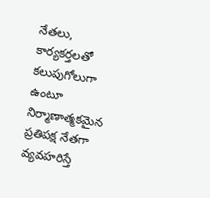నేతలు, కార్యకర్తలతో కలుపుగోలుగా ఉంటూ నిర్మాణాత్మకమైన ప్రతిపక్ష నేతగా వ్యవహరిస్తే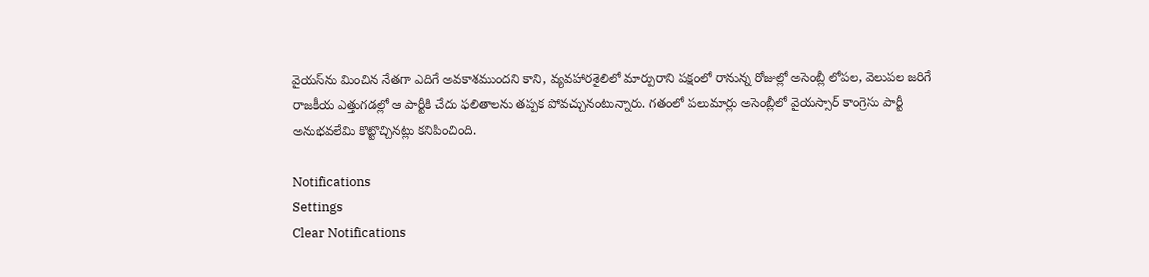వైయస్‌ను మించిన నేతగా ఎదిగే అవకాశముందని కాని, వ్యవహారశైలిలో మార్పురాని పక్షంలో రానున్న రోజుల్లో అసెంబ్లీ లోపల, వెలుపల జరిగే రాజకీయ ఎత్తుగడల్లో ఆ పార్టీకి చేదు ఫలితాలను తప్పక పోవచ్చునంటున్నారు. గతంలో పలుమార్లు అసెంబ్లీలో వైయస్సార్ కాంగ్రెసు పార్టీ అనుభవలేమి కొట్టొచ్చినట్లు కనిపించింది.

Notifications
Settings
Clear Notifications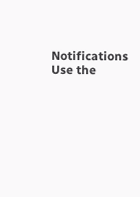Notifications
Use the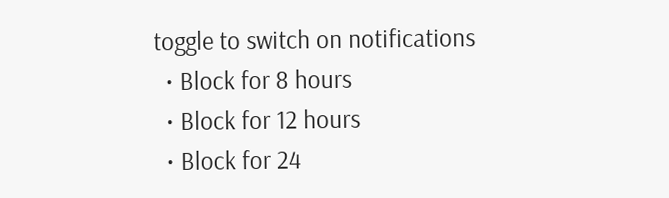toggle to switch on notifications
  • Block for 8 hours
  • Block for 12 hours
  • Block for 24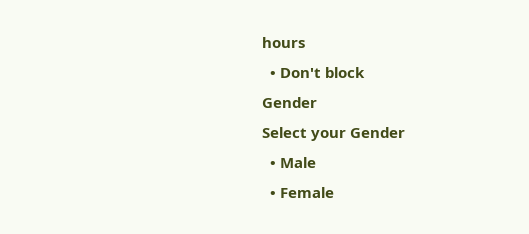hours
  • Don't block
Gender
Select your Gender
  • Male
  • Female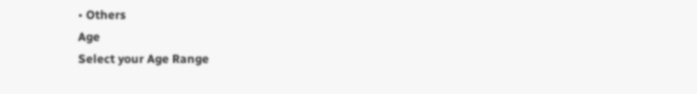• Others
Age
Select your Age Range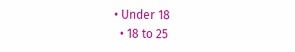• Under 18
  • 18 to 25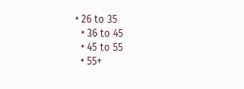• 26 to 35
  • 36 to 45
  • 45 to 55
  • 55+